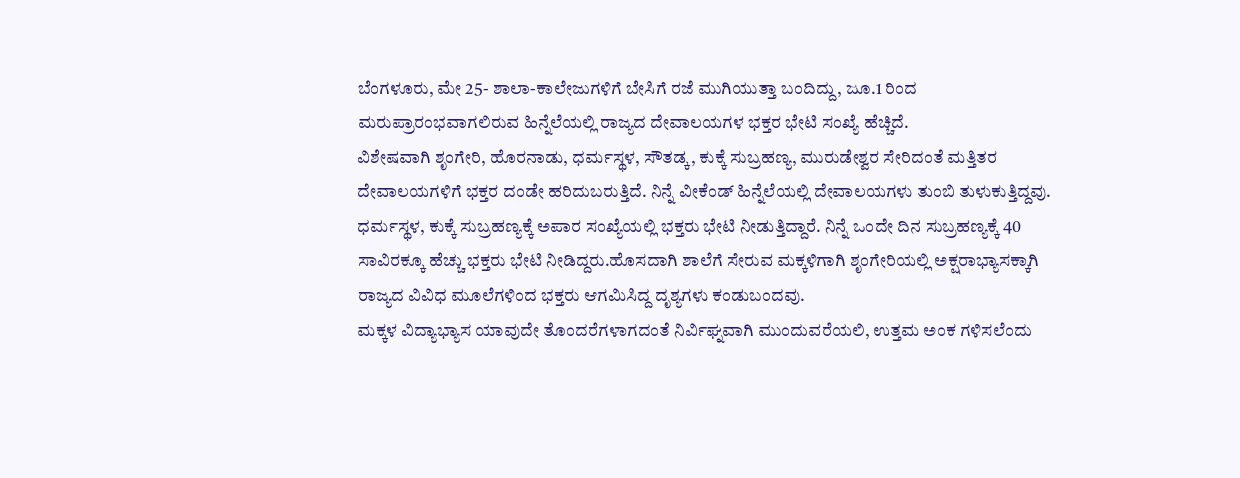ಬೆಂಗಳೂರು, ಮೇ 25- ಶಾಲಾ-ಕಾಲೇಜುಗಳಿಗೆ ಬೇಸಿಗೆ ರಜೆ ಮುಗಿಯುತ್ತಾ ಬಂದಿದ್ದು, ಜೂ.1 ರಿಂದ ಮರುಪ್ರಾರಂಭವಾಗಲಿರುವ ಹಿನ್ನೆಲೆಯಲ್ಲಿ ರಾಜ್ಯದ ದೇವಾಲಯಗಳ ಭಕ್ತರ ಭೇಟಿ ಸಂಖ್ಯೆ ಹೆಚ್ಚಿದೆ.
ವಿಶೇಷವಾಗಿ ಶೃಂಗೇರಿ, ಹೊರನಾಡು, ಧರ್ಮಸ್ಥಳ, ಸೌತಡ್ಕ, ಕುಕ್ಕೆ ಸುಬ್ರಹಣ್ಯ, ಮುರುಡೇಶ್ವರ ಸೇರಿದಂತೆ ಮತ್ತಿತರ ದೇವಾಲಯಗಳಿಗೆ ಭಕ್ತರ ದಂಡೇ ಹರಿದುಬರುತ್ತಿದೆ. ನಿನ್ನೆ ವೀಕೆಂಡ್ ಹಿನ್ನೆಲೆಯಲ್ಲಿ ದೇವಾಲಯಗಳು ತುಂಬಿ ತುಳುಕುತ್ತಿದ್ದವು.
ಧರ್ಮಸ್ಥಳ, ಕುಕ್ಕೆ ಸುಬ್ರಹಣ್ಯಕ್ಕೆ ಅಪಾರ ಸಂಖ್ಯೆಯಲ್ಲಿ ಭಕ್ತರು ಭೇಟಿ ನೀಡುತ್ತಿದ್ದಾರೆ. ನಿನ್ನೆ ಒಂದೇ ದಿನ ಸುಬ್ರಹಣ್ಯಕ್ಕೆ 40 ಸಾವಿರಕ್ಕೂ ಹೆಚ್ಚು ಭಕ್ತರು ಭೇಟಿ ನೀಡಿದ್ದರು.ಹೊಸದಾಗಿ ಶಾಲೆಗೆ ಸೇರುವ ಮಕ್ಕಳಿಗಾಗಿ ಶೃಂಗೇರಿಯಲ್ಲಿ ಅಕ್ಷರಾಭ್ಯಾಸಕ್ಕಾಗಿ ರಾಜ್ಯದ ವಿವಿಧ ಮೂಲೆಗಳಿಂದ ಭಕ್ತರು ಆಗಮಿಸಿದ್ದ ದೃಶ್ಯಗಳು ಕಂಡುಬಂದವು.
ಮಕ್ಕಳ ವಿದ್ಯಾಭ್ಯಾಸ ಯಾವುದೇ ತೊಂದರೆಗಳಾಗದಂತೆ ನಿರ್ವಿಘ್ನವಾಗಿ ಮುಂದುವರೆಯಲಿ, ಉತ್ತಮ ಅಂಕ ಗಳಿಸಲೆಂದು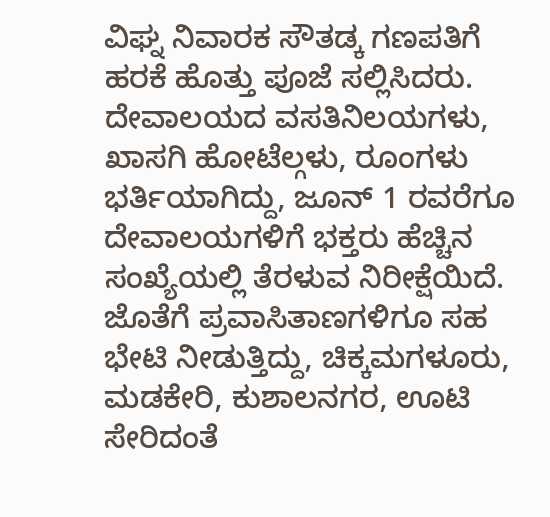ವಿಘ್ನ ನಿವಾರಕ ಸೌತಡ್ಕ ಗಣಪತಿಗೆ ಹರಕೆ ಹೊತ್ತು ಪೂಜೆ ಸಲ್ಲಿಸಿದರು.
ದೇವಾಲಯದ ವಸತಿನಿಲಯಗಳು, ಖಾಸಗಿ ಹೋಟೆಲ್ಗಳು, ರೂಂಗಳು ಭರ್ತಿಯಾಗಿದ್ದು, ಜೂನ್ 1 ರವರೆಗೂ ದೇವಾಲಯಗಳಿಗೆ ಭಕ್ತರು ಹೆಚ್ಚಿನ ಸಂಖ್ಯೆಯಲ್ಲಿ ತೆರಳುವ ನಿರೀಕ್ಷೆಯಿದೆ.
ಜೊತೆಗೆ ಪ್ರವಾಸಿತಾಣಗಳಿಗೂ ಸಹ ಭೇಟಿ ನೀಡುತ್ತಿದ್ದು, ಚಿಕ್ಕಮಗಳೂರು, ಮಡಕೇರಿ, ಕುಶಾಲನಗರ, ಊಟಿ ಸೇರಿದಂತೆ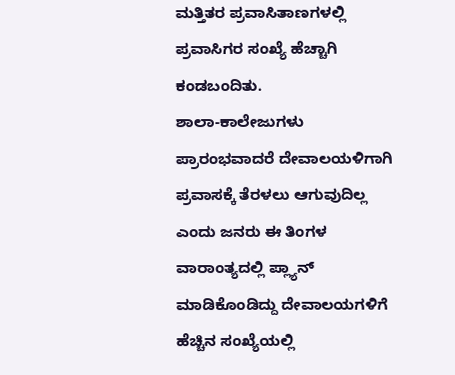ಮತ್ತಿತರ ಪ್ರವಾಸಿತಾಣಗಳಲ್ಲಿ ಪ್ರವಾಸಿಗರ ಸಂಖ್ಯೆ ಹೆಚ್ಚಾಗಿ ಕಂಡಬಂದಿತು.
ಶಾಲಾ-ಕಾಲೇಜುಗಳು ಪ್ರಾರಂಭವಾದರೆ ದೇವಾಲಯಳಿಗಾಗಿ ಪ್ರವಾಸಕ್ಕೆ ತೆರಳಲು ಆಗುವುದಿಲ್ಲ ಎಂದು ಜನರು ಈ ತಿಂಗಳ ವಾರಾಂತ್ಯದಲ್ಲಿ ಪ್ಲ್ಯಾನ್ ಮಾಡಿಕೊಂಡಿದ್ದು ದೇವಾಲಯಗಳಿಗೆ ಹೆಚ್ಚಿನ ಸಂಖ್ಯೆಯಲ್ಲಿ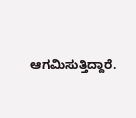ಆಗಮಿಸುತ್ತಿದ್ದಾರೆ.